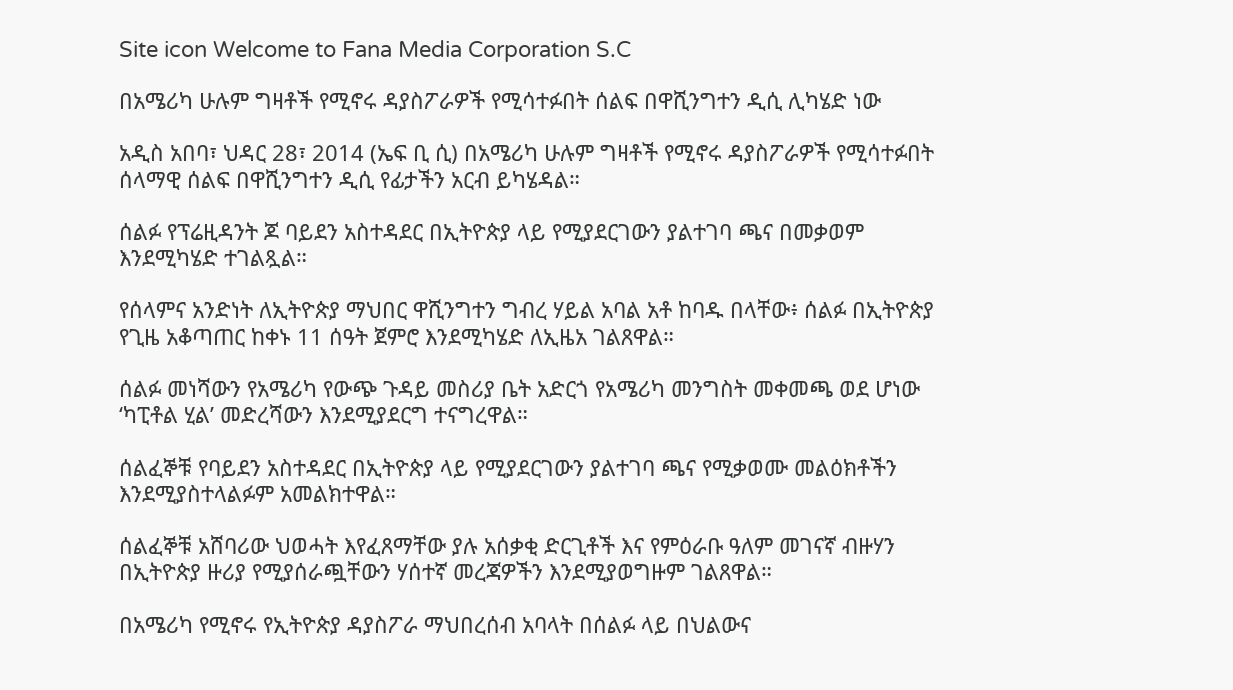Site icon Welcome to Fana Media Corporation S.C

በአሜሪካ ሁሉም ግዛቶች የሚኖሩ ዳያስፖራዎች የሚሳተፉበት ሰልፍ በዋሺንግተን ዲሲ ሊካሄድ ነው

አዲስ አበባ፣ ህዳር 28፣ 2014 (ኤፍ ቢ ሲ) በአሜሪካ ሁሉም ግዛቶች የሚኖሩ ዳያስፖራዎች የሚሳተፉበት ሰላማዊ ሰልፍ በዋሺንግተን ዲሲ የፊታችን አርብ ይካሄዳል።

ሰልፉ የፕሬዚዳንት ጆ ባይደን አስተዳደር በኢትዮጵያ ላይ የሚያደርገውን ያልተገባ ጫና በመቃወም እንደሚካሄድ ተገልጿል።

የሰላምና አንድነት ለኢትዮጵያ ማህበር ዋሺንግተን ግብረ ሃይል አባል አቶ ከባዱ በላቸው፥ ሰልፉ በኢትዮጵያ የጊዜ አቆጣጠር ከቀኑ 11 ሰዓት ጀምሮ እንደሚካሄድ ለኢዜአ ገልጸዋል።

ሰልፉ መነሻውን የአሜሪካ የውጭ ጉዳይ መስሪያ ቤት አድርጎ የአሜሪካ መንግስት መቀመጫ ወደ ሆነው ‘ካፒቶል ሂል’ መድረሻውን እንደሚያደርግ ተናግረዋል።

ሰልፈኞቹ የባይደን አስተዳደር በኢትዮጵያ ላይ የሚያደርገውን ያልተገባ ጫና የሚቃወሙ መልዕክቶችን እንደሚያስተላልፉም አመልክተዋል።

ሰልፈኞቹ አሸባሪው ህወሓት እየፈጸማቸው ያሉ አሰቃቂ ድርጊቶች እና የምዕራቡ ዓለም መገናኛ ብዙሃን በኢትዮጵያ ዙሪያ የሚያሰራጯቸውን ሃሰተኛ መረጃዎችን እንደሚያወግዙም ገልጸዋል።

በአሜሪካ የሚኖሩ የኢትዮጵያ ዳያስፖራ ማህበረሰብ አባላት በሰልፉ ላይ በህልውና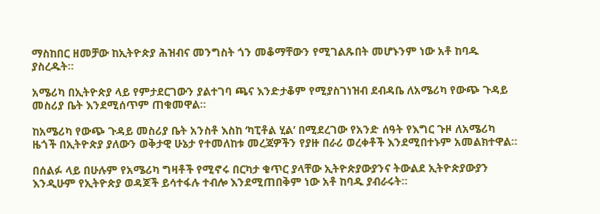ማስከበር ዘመቻው ከኢትዮጵያ ሕዝብና መንግስት ጎን መቆማቸውን የሚገልጹበት መሆኑንም ነው አቶ ከባዱ ያስረዱት።

አሜሪካ በኢትዮጵያ ላይ የምታደርገውን ያልተገባ ጫና እንድታቆም የሚያስገነዝብ ደብዳቤ ለአሜሪካ የውጭ ጉዳይ መስሪያ ቤት እንደሚሰጥም ጠቁመዋል።

ከአሜሪካ የውጭ ጉዳይ መስሪያ ቤት አንስቶ እስከ ‘ካፒቶል ሂል’ በሚደረገው የአንድ ሰዓት የእግር ጉዞ ለአሜሪካ ዜጎች በኢትዮጵያ ያለውን ወቅታዊ ሁኔታ የተመለከቱ መረጃዎችን የያዙ በራሪ ወረቀቶች እንደሚበተኑም አመልክተዋል።

በሰልፉ ላይ በሁሉም የአሜሪካ ግዛቶች የሚኖሩ በርካታ ቁጥር ያላቸው ኢትዮጵያውያንና ትውልደ ኢትዮጵያውያን እንዲሁም የኢትዮጵያ ወዳጆች ይሳተፋሉ ተብሎ እንደሚጠበቅም ነው አቶ ከባዱ ያብራሩት።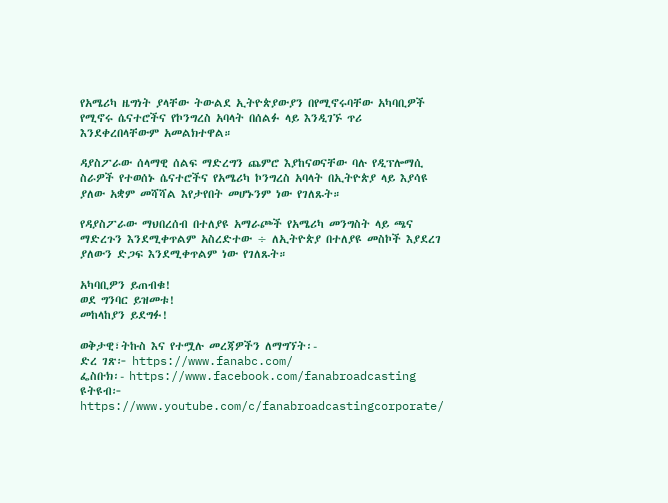የአሜሪካ ዜግነት ያላቸው ትውልደ ኢትዮጵያውያን በየሚኖሩባቸው አካባቢዎች የሚኖሩ ሴናተሮችና የኮንግረስ አባላት በሰልፉ ላይ እንዲገኙ ጥሪ እንደቀረበላቸውም አመልክተዋል።

ዳያስፖራው ሰላማዊ ሰልፍ ማድረግን ጨምሮ እያከናወናቸው ባሉ የዲፕሎማሲ ስራዎች የተወሰኑ ሴናተሮችና የአሜሪካ ኮንግረስ አባላት በኢትዮጵያ ላይ እያሳዩ ያለው አቋም መሻሻል እየታየበት መሆኑንም ነው የገለጹት።

የዳያስፖራው ማህበረሰብ በተለያዩ አማራጮች የአሜሪካ መንግስት ላይ ጫና ማድረጉን እንደሚቀጥልም አስረድተው ÷ ለኢትዮጵያ በተለያዩ መስኮች እያደረገ ያለውን ድጋፍ እንደሚቀጥልም ነው የገለጹት።

አካባቢዎን ይጠብቁ!
ወደ ግንባር ይዝመቱ!
መከላከያን ይደግፉ!

ወቅታዊ፣ትኩስ እና የተሟሉ መረጃዎችን ለማግኘት፡-
ድረ ገጽ፦ https://www.fanabc.com/
ፌስቡክ፡- https://www.facebook.com/fanabroadcasting
ዩትዩብ፦ https://www.youtube.com/c/fanabroadcastingcorporate/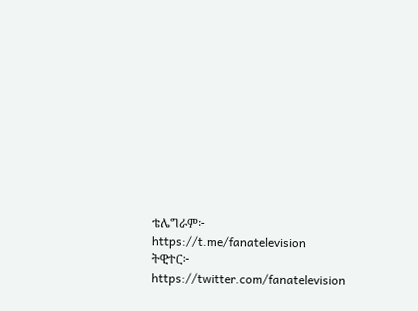ቴሌግራም፦ https://t.me/fanatelevision
ትዊተር፦ https://twitter.com/fanatelevision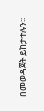በመወዳጀት ይከታተሉን፡፡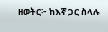ዘወትር፦ ከእኛ ጋር ስላሉ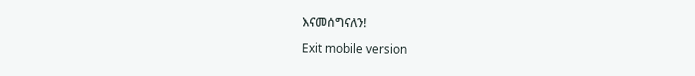እናመሰግናለን!

Exit mobile version